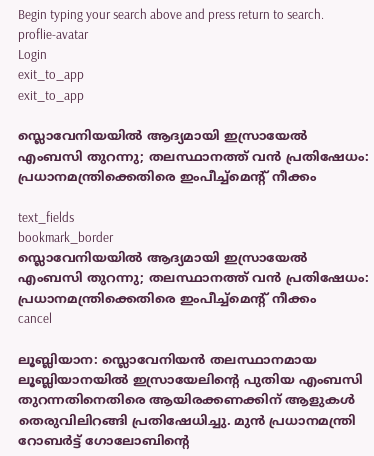Begin typing your search above and press return to search.
proflie-avatar
Login
exit_to_app
exit_to_app

സ്ലൊവേനിയയിൽ ആദ്യമായി ഇസ്രായേൽ എംബസി തുറന്നു; തലസ്ഥാനത്ത് വൻ പ്രതിഷേധം: പ്രധാനമന്ത്രിക്കെതിരെ ഇംപീച്ച്‌മെന്റ് നീക്കം

text_fields
bookmark_border
സ്ലൊവേനിയയിൽ ആദ്യമായി ഇസ്രായേൽ എംബസി തുറന്നു; തലസ്ഥാനത്ത് വൻ പ്രതിഷേധം: പ്രധാനമന്ത്രിക്കെതിരെ ഇംപീച്ച്‌മെന്റ് നീക്കം
cancel

ലൂബ്ലിയാന: സ്ലൊവേനിയൻ തലസ്ഥാനമായ ലൂബ്ലിയാനയിൽ ഇസ്രായേലിന്റെ പുതിയ എംബസി തുറന്നതിനെതിരെ ആയിരക്കണക്കിന് ആളുകൾ തെരുവിലിറങ്ങി പ്രതിഷേധിച്ചു. മുൻ പ്രധാനമന്ത്രി റോബർട്ട് ഗോലോബിന്റെ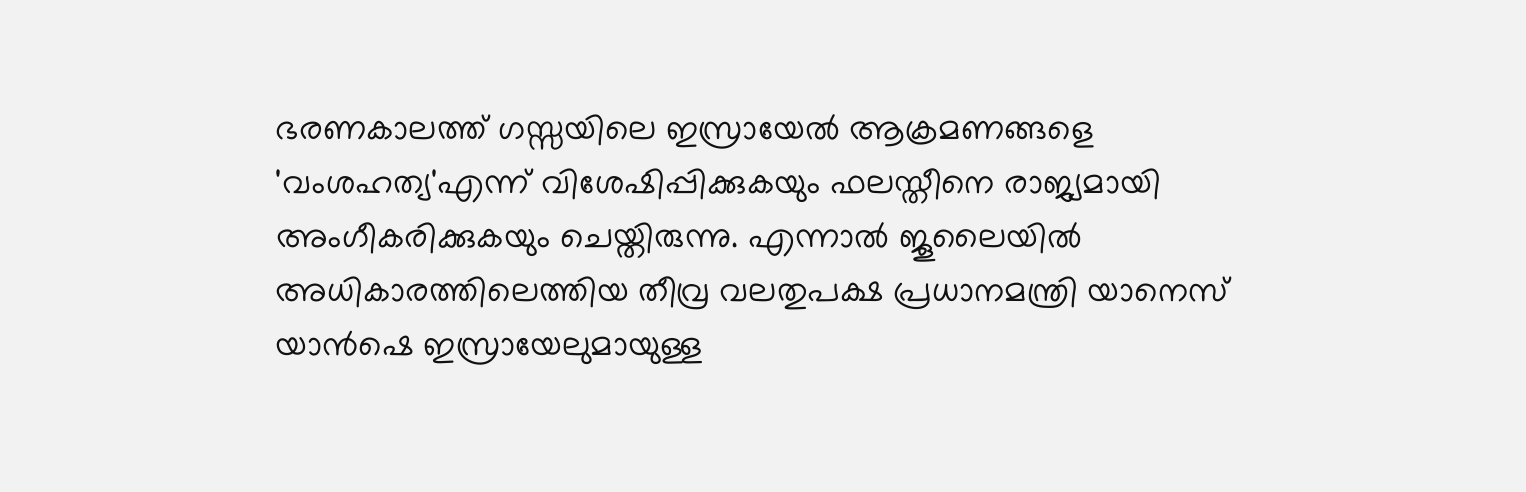ഭരണകാലത്ത് ഗസ്സയിലെ ഇസ്രായേൽ ആക്രമണങ്ങളെ 'വംശഹത്യ'എന്ന് വിശേഷിപ്പിക്കുകയും ഫലസ്തീനെ രാജ്യമായി അംഗീകരിക്കുകയും ചെയ്തിരുന്നു. എന്നാൽ ജൂലൈയിൽ അധികാരത്തിലെത്തിയ തീവ്ര വലതുപക്ഷ പ്രധാനമന്ത്രി യാനെസ് യാൻഷെ ഇസ്രായേലുമായുള്ള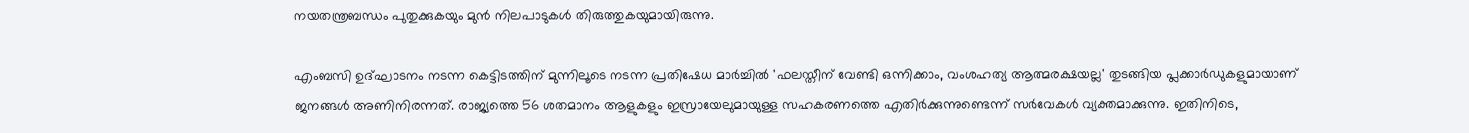നയതന്ത്രബന്ധം പുതുക്കുകയും മുൻ നിലപാടുകൾ തിരുത്തുകയുമായിരുന്നു.

എംബസി ഉദ്ഘാടനം നടന്ന കെട്ടിടത്തിന് മുന്നിലൂടെ നടന്ന പ്രതിഷേധ മാർച്ചിൽ 'ഫലസ്തീന് വേണ്ടി ഒന്നിക്കാം, വംശഹത്യ ആത്മരക്ഷയല്ല' തുടങ്ങിയ പ്ലക്കാർഡുകളുമായാണ് ജനങ്ങൾ അണിനിരന്നത്. രാജ്യത്തെ 56 ശതമാനം ആളുകളും ഇസ്രായേലുമായുള്ള സഹകരണത്തെ എതിർക്കുന്നുണ്ടെന്ന് സർവേകൾ വ്യക്തമാക്കുന്നു. ഇതിനിടെ,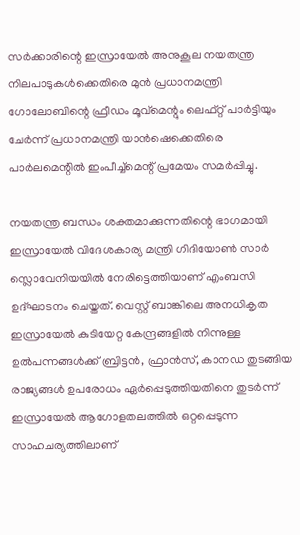സർക്കാരിന്റെ ഇസ്രായേൽ അനുകൂല നയതന്ത്ര നിലപാടുകൾക്കെതിരെ മുൻ പ്രധാനമന്ത്രി ഗോലോബിന്റെ ഫ്രീഡം മൂവ്‌മെന്റും ലെഫ്റ്റ് പാർട്ടിയും ചേർന്ന് പ്രധാനമന്ത്രി യാൻഷെക്കെതിരെ പാർലമെന്റിൽ ഇംപീച്ച്‌മെന്റ് പ്രമേയം സമർപ്പിച്ചു.

നയതന്ത്ര ബന്ധം ശക്തമാക്കുന്നതിന്റെ ഭാഗമായി ഇസ്രായേൽ വിദേശകാര്യ മന്ത്രി ഗിദിയോൺ സാർ സ്ലൊവേനിയയിൽ നേരിട്ടെത്തിയാണ് എംബസി ഉദ്ഘാടനം ചെയ്തത്. വെസ്റ്റ് ബാങ്കിലെ അനധികൃത ഇസ്രായേൽ കുടിയേറ്റ കേന്ദ്രങ്ങളിൽ നിന്നുള്ള ഉൽപന്നങ്ങൾക്ക് ബ്രിട്ടൻ, ഫ്രാൻസ്, കാനഡ തുടങ്ങിയ രാജ്യങ്ങൾ ഉപരോധം ഏർപ്പെടുത്തിയതിനെ തുടർന്ന് ഇസ്രായേൽ ആഗോളതലത്തിൽ ഒറ്റപ്പെടുന്ന സാഹചര്യത്തിലാണ്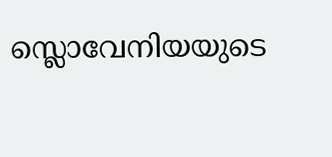സ്ലൊവേനിയയുടെ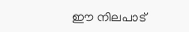ഈ നിലപാട്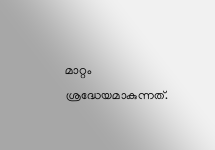മാറ്റം ശ്രദ്ധേയമാകുന്നത്.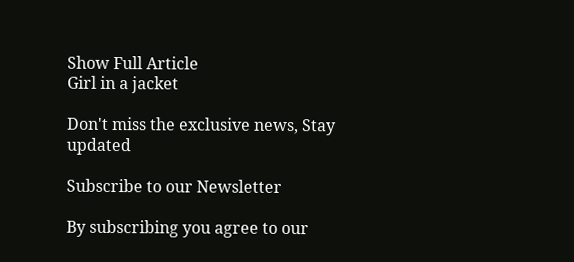Show Full Article
Girl in a jacket

Don't miss the exclusive news, Stay updated

Subscribe to our Newsletter

By subscribing you agree to our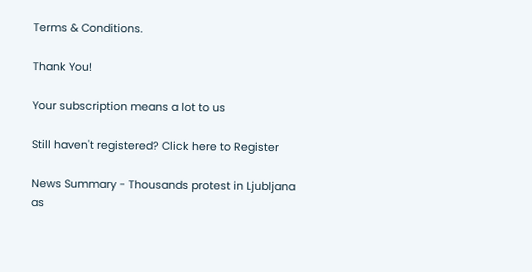Terms & Conditions.

Thank You!

Your subscription means a lot to us

Still haven't registered? Click here to Register

News Summary - Thousands protest in Ljubljana as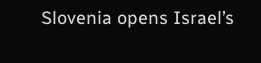Slovenia opens Israel’s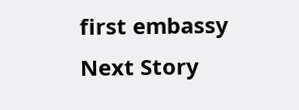first embassy
Next Story